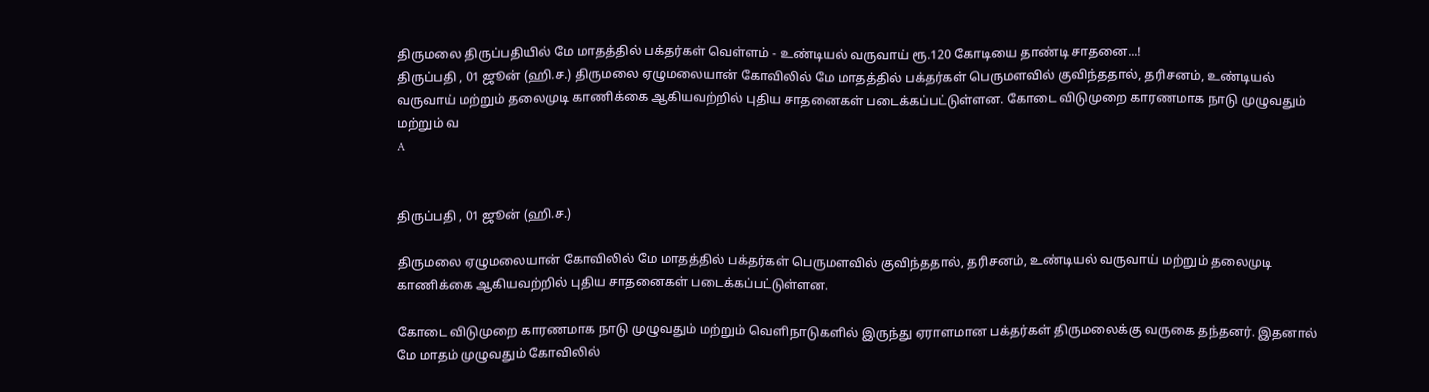திருமலை திருப்பதியில் மே மாதத்தில் பக்தர்கள் வெள்ளம் - உண்டியல் வருவாய் ரூ.120 கோடியை தாண்டி சாதனை...!
திருப்பதி , 01 ஜூன் (ஹி.ச.) திருமலை ஏழுமலையான் கோவிலில் மே மாதத்தில் பக்தர்கள் பெருமளவில் குவிந்ததால், தரிசனம், உண்டியல் வருவாய் மற்றும் தலைமுடி காணிக்கை ஆகியவற்றில் புதிய சாதனைகள் படைக்கப்பட்டுள்ளன. கோடை விடுமுறை காரணமாக நாடு முழுவதும் மற்றும் வ
A


திருப்பதி , 01 ஜூன் (ஹி.ச.)

திருமலை ஏழுமலையான் கோவிலில் மே மாதத்தில் பக்தர்கள் பெருமளவில் குவிந்ததால், தரிசனம், உண்டியல் வருவாய் மற்றும் தலைமுடி காணிக்கை ஆகியவற்றில் புதிய சாதனைகள் படைக்கப்பட்டுள்ளன.

கோடை விடுமுறை காரணமாக நாடு முழுவதும் மற்றும் வெளிநாடுகளில் இருந்து ஏராளமான பக்தர்கள் திருமலைக்கு வருகை தந்தனர். இதனால் மே மாதம் முழுவதும் கோவிலில்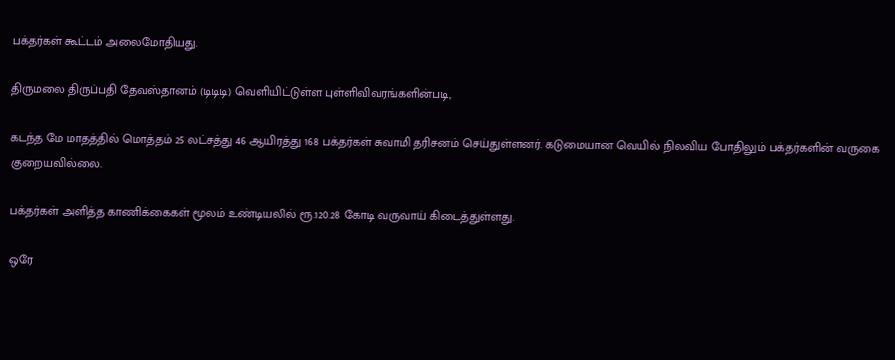பக்தர்கள் கூட்டம் அலைமோதியது.

திருமலை திருப்பதி தேவஸ்தானம் (டிடிடி) வெளியிட்டுள்ள புள்ளிவிவரங்களின்படி,

கடந்த மே மாதத்தில் மொத்தம் 25 லட்சத்து 46 ஆயிரத்து 168 பக்தர்கள் சுவாமி தரிசனம் செய்துள்ளனர். கடுமையான வெயில் நிலவிய போதிலும் பக்தர்களின் வருகை குறையவில்லை.

பக்தர்கள் அளித்த காணிக்கைகள் மூலம் உண்டியலில் ரூ.120.28 கோடி வருவாய் கிடைத்துள்ளது.

ஒரே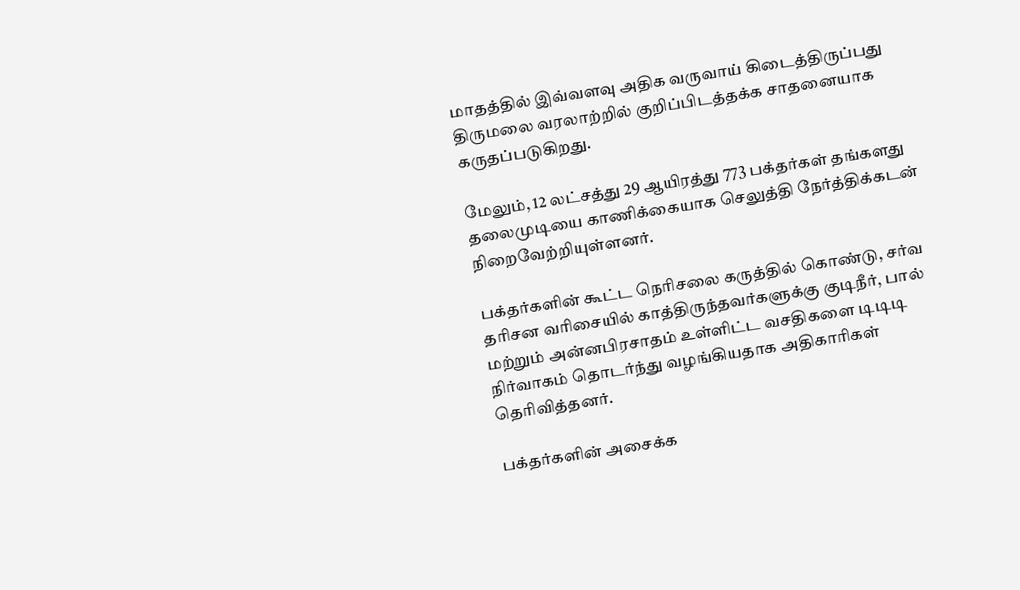மாதத்தில் இவ்வளவு அதிக வருவாய் கிடைத்திருப்பது திருமலை வரலாற்றில் குறிப்பிடத்தக்க சாதனையாக கருதப்படுகிறது.

மேலும், 12 லட்சத்து 29 ஆயிரத்து 773 பக்தர்கள் தங்களது தலைமுடியை காணிக்கையாக செலுத்தி நேர்த்திக்கடன் நிறைவேற்றியுள்ளனர்.

பக்தர்களின் கூட்ட நெரிசலை கருத்தில் கொண்டு, சர்வ தரிசன வரிசையில் காத்திருந்தவர்களுக்கு குடிநீர், பால் மற்றும் அன்னபிரசாதம் உள்ளிட்ட வசதிகளை டிடிடி நிர்வாகம் தொடர்ந்து வழங்கியதாக அதிகாரிகள் தெரிவித்தனர்.

பக்தர்களின் அசைக்க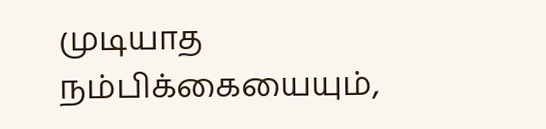முடியாத நம்பிக்கையையும்,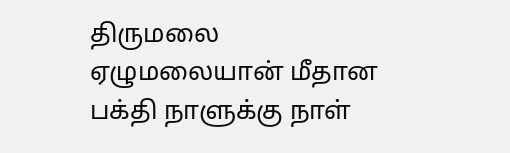திருமலை ஏழுமலையான் மீதான பக்தி நாளுக்கு நாள்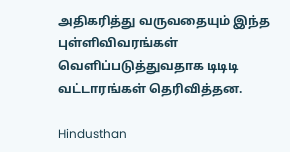அதிகரித்து வருவதையும் இந்த புள்ளிவிவரங்கள் வெளிப்படுத்துவதாக டிடிடி வட்டாரங்கள் தெரிவித்தன.

Hindusthan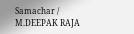Samachar / M.DEEPAK RAJA